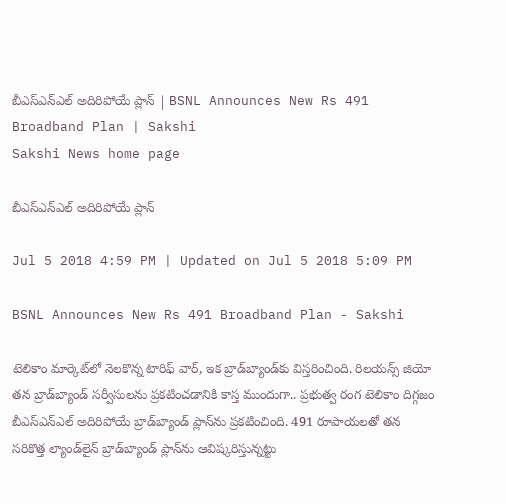బీఎస్‌ఎన్‌ఎల్‌ అదిరిపోయే ప్లాన్‌ | BSNL Announces New Rs 491 Broadband Plan | Sakshi
Sakshi News home page

బీఎస్‌ఎన్‌ఎల్‌ అదిరిపోయే ప్లాన్‌

Jul 5 2018 4:59 PM | Updated on Jul 5 2018 5:09 PM

BSNL Announces New Rs 491 Broadband Plan - Sakshi

టెలికాం మార్కెట్‌లో నెలకొన్న టారిఫ్‌ వార్‌, ఇక బ్రాడ్‌బ్యాండ్‌కు విస్తరించింది. రిలయన్స్‌ జియో తన బ్రాడ్‌బ్యాండ్‌ సర్వీసులను ప్రకటించడానికి కాస్త ముందుగా.. ప్రభుత్వ రంగ టెలికాం దిగ్గజం బీఎస్‌ఎన్‌ఎల్‌ అదిరిపోయే బ్రాడ్‌బ్యాండ్‌ ప్లాన్‌ను ప్రకటించింది. 491 రూపాయలతో తన సరికొత్త ల్యాండ్‌లైన్‌ బ్రాడ్‌బ్యాండ్‌ ప్లాన్‌ను ఆవిష్కరిస్తున్నట్టు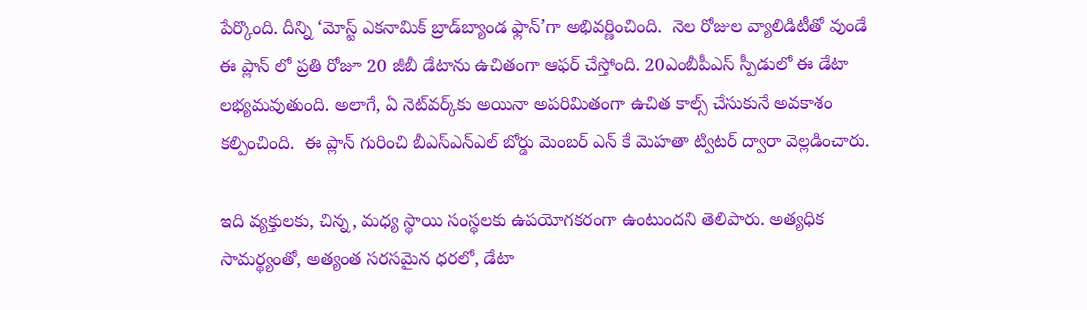పేర్కొంది. దీన్ని ‘మోస్ట్‌ ఎకనామిక్‌ బ్రాడ్‌బ్యాండ ఫ్లాన్‌’గా అభివర్ణించింది.  నెల రోజుల వ్యాలిడిటీతో వుండే ఈ ప్లాన్ లో ప్రతి రోజూ 20 జీబీ డేటాను ఉచితంగా ఆఫర్ చేస్తోంది. 20ఎంబీపీఎస్‌ స్పీడులో ఈ డేటా లభ్యమవుతుంది. అలాగే, ఏ నెట్‌వర్క్‌కు అయినా అపరిమితంగా ఉచిత కాల్స్‌ చేసుకునే అవకాశం కల్పించింది.  ఈ ప్లాన్ గురించి బీఎస్ఎన్ఎల్ బోర్డు మెంబర్ ఎన్ కే మెహతా ట్విటర్‌ ద్వారా వెల్లడించారు.

ఇది వ్యక్తులకు, చిన్న, మధ్య స్థాయి సంస్థలకు ఉపయోగకరంగా ఉంటుందని తెలిపారు. అత్యధిక సామర్థ్యంతో, అత్యంత సరసమైన ధరలో, డేటా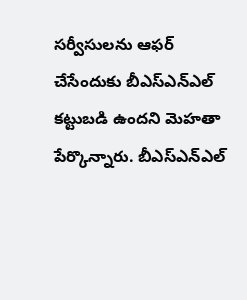సర్వీసులను ఆఫర్‌ చేసేందుకు బీఎస్‌ఎన్‌ఎల్‌ కట్టుబడి ఉందని మెహతా పేర్కొన్నారు. బీఎస్ఎన్ఎల్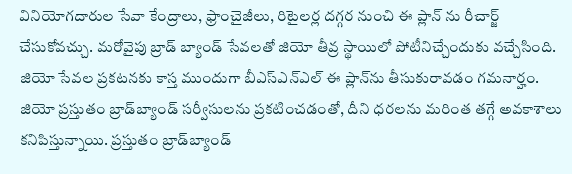వినియోగదారుల సేవా కేంద్రాలు, ఫ్రాంచైజీలు, రిటైలర్ల దగ్గర నుంచి ఈ ప్లాన్ ను రీచార్జ్ చేసుకోవచ్చు. మరోవైపు బ్రాడ్ బ్యాండ్ సేవలతో జియో తీవ్ర స్థాయిలో పోటీనిచ్చేందుకు వచ్చేసింది. జియో సేవల ప్రకటనకు కాస్త ముందుగా బీఎస్ఎన్ఎల్ ఈ ప్లాన్‌ను తీసుకురావడం గమనార్హం. జియో ప్రస్తుతం బ్రాడ్‌బ్యాండ్‌ సర్వీసులను ప్రకటించడంతో, దీని ధరలను మరింత తగ్గే అవకాశాలు కనిపిస్తున్నాయి. ప్రస్తుతం బ్రాడ్‌బ్యాండ్‌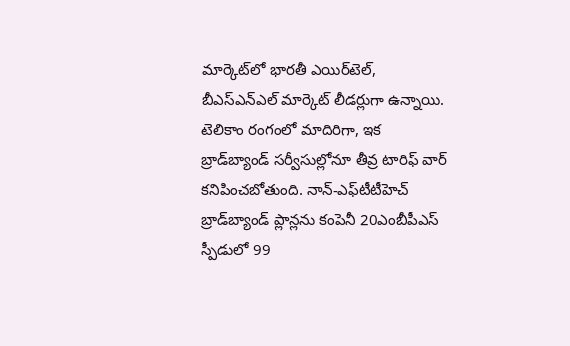మార్కెట్‌లో భారతీ ఎయిర్‌టెల్‌, బీఎస్‌ఎన్‌ఎల్‌ మార్కెట్‌ లీడర్లుగా ఉన్నాయి. టెలికాం రంగంలో మాదిరిగా, ఇక బ్రాడ్‌బ్యాండ్‌ సర్వీసుల్లోనూ తీవ్ర టారిఫ్‌ వార్‌ కనిపించబోతుంది. నాన్‌-ఎఫ్‌టీటీహెచ్‌ బ్రాడ్‌బ్యాండ్‌ ప్లాన్లను కంపెనీ 20ఎంబీపీఎస్‌ స్పీడులో 99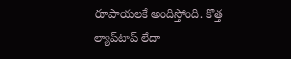రూపాయలకే అందిస్తోంది. కొత్త ల్యాప్‌టాప్‌ లేదా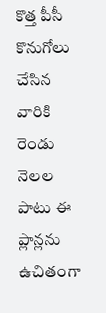కొత్త పీసీ కొనుగోలు చేసిన వారికి రెండు నెలల పాటు ఈ ప్లాన్లను ఉచితంగా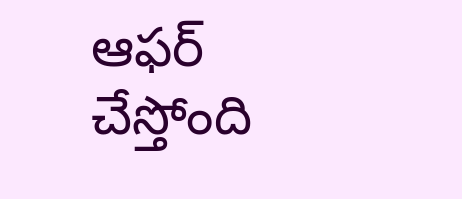ఆఫర్‌ చేస్తోంది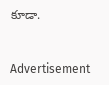కూడా.


Advertisement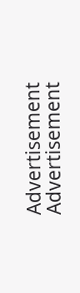Advertisement
Advertisement